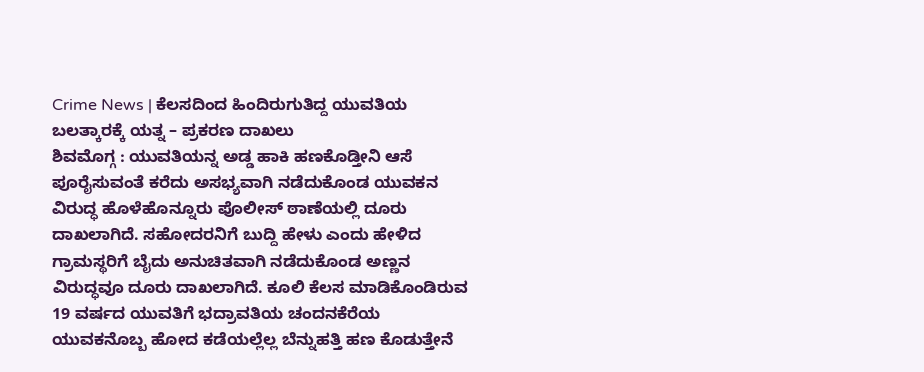Crime News | ಕೆಲಸದಿಂದ ಹಿಂದಿರುಗುತಿದ್ದ ಯುವತಿಯ ಬಲತ್ಕಾರಕ್ಕೆ ಯತ್ನ – ಪ್ರಕರಣ ದಾಖಲು
ಶಿವಮೊಗ್ಗ : ಯುವತಿಯನ್ನ ಅಡ್ಡ ಹಾಕಿ ಹಣಕೊಡ್ತೀನಿ ಆಸೆ ಪೂರೈಸುವಂತೆ ಕರೆದು ಅಸಭ್ಯವಾಗಿ ನಡೆದುಕೊಂಡ ಯುವಕನ ವಿರುದ್ಧ ಹೊಳೆಹೊನ್ನೂರು ಪೊಲೀಸ್ ಠಾಣೆಯಲ್ಲಿ ದೂರು ದಾಖಲಾಗಿದೆ. ಸಹೋದರನಿಗೆ ಬುದ್ದಿ ಹೇಳು ಎಂದು ಹೇಳಿದ ಗ್ರಾಮಸ್ಥರಿಗೆ ಬೈದು ಅನುಚಿತವಾಗಿ ನಡೆದುಕೊಂಡ ಅಣ್ಣನ ವಿರುದ್ಧವೂ ದೂರು ದಾಖಲಾಗಿದೆ. ಕೂಲಿ ಕೆಲಸ ಮಾಡಿಕೊಂಡಿರುವ 19 ವರ್ಷದ ಯುವತಿಗೆ ಭದ್ರಾವತಿಯ ಚಂದನಕೆರೆಯ ಯುವಕನೊಬ್ಬ ಹೋದ ಕಡೆಯಲ್ಲೆಲ್ಲ ಬೆನ್ನುಹತ್ತಿ ಹಣ ಕೊಡುತ್ತೇನೆ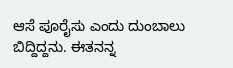ಆಸೆ ಪೂರೈಸು ಎಂದು ದುಂಬಾಲು ಬಿದ್ದಿದ್ದನು. ಈತನನ್ನ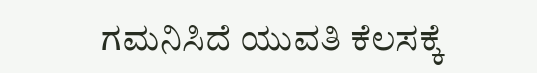ಗಮನಿಸಿದೆ ಯುವತಿ ಕೆಲಸಕ್ಕೆ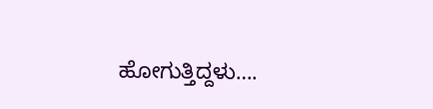ಹೋಗುತ್ತಿದ್ದಳು….